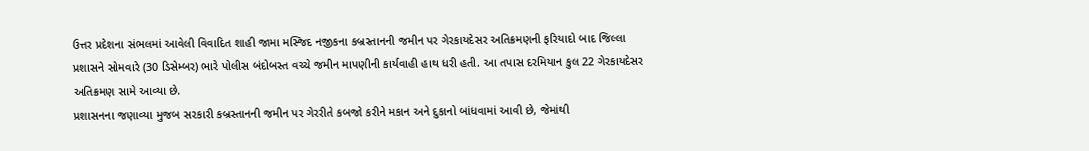ઉત્તર પ્રદેશના સંભલમાં આવેલી વિવાદિત શાહી જામા મસ્જિદ નજીકના કબ્રસ્તાનની જમીન પર ગેરકાયદેસર અતિક્રમણની ફરિયાદો બાદ જિલ્લા પ્રશાસને સોમવારે (30 ડિસેમ્બર) ભારે પોલીસ બંદોબસ્ત વચ્ચે જમીન માપણીની કાર્યવાહી હાથ ધરી હતી. આ તપાસ દરમિયાન કુલ 22 ગેરકાયદેસર અતિક્રમણ સામે આવ્યા છે.
પ્રશાસનના જણાવ્યા મુજબ સરકારી કબ્રસ્તાનની જમીન પર ગેરરીતે કબજો કરીને મકાન અને દુકાનો બાંધવામાં આવી છે, જેમાંથી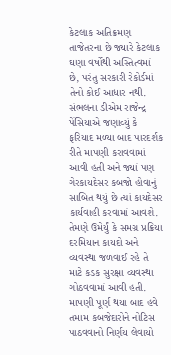કેટલાક અતિક્રમણ તાજેતરના છે જ્યારે કેટલાક ઘણા વર્ષોથી અસ્તિત્વમાં છે, પરંતુ સરકારી રેકોર્ડમાં તેનો કોઈ આધાર નથી.
સંભલના ડીએમ રાજેન્દ્ર પેંસિયાએ જણાવ્યું કે ફરિયાદ મળ્યા બાદ પારદર્શક રીતે માપણી કરાવવામાં આવી હતી અને જ્યાં પણ ગેરકાયદેસર કબજો હોવાનું સાબિત થયું છે ત્યાં કાયદેસર કાર્યવાહી કરવામાં આવશે. તેમણે ઉમેર્યું કે સમગ્ર પ્રક્રિયા દરમિયાન કાયદો અને વ્યવસ્થા જળવાઈ રહે તે માટે કડક સુરક્ષા વ્યવસ્થા ગોઠવવામાં આવી હતી. માપણી પૂર્ણ થયા બાદ હવે તમામ કબજેદારોને નોટિસ પાઠવવાનો નિર્ણય લેવાયો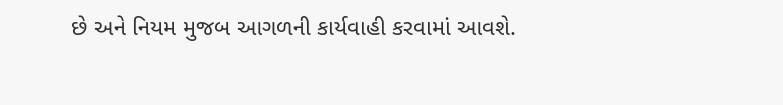છે અને નિયમ મુજબ આગળની કાર્યવાહી કરવામાં આવશે.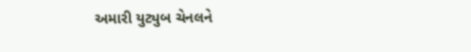અમારી યુટ્યુબ ચેનલને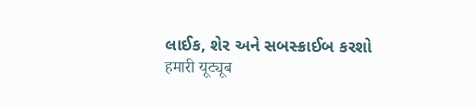લાઈક, શેર અને સબસ્ક્રાઈબ કરશો
हमारी यूट्यूब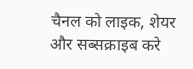चैनल को लाइक, शेयर और सब्सक्राइब करे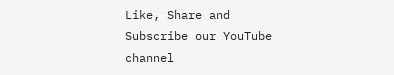Like, Share and Subscribe our YouTube channel